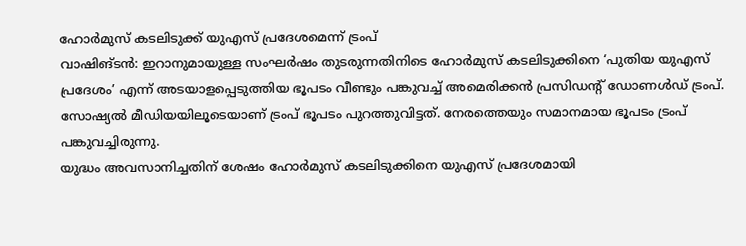ഹോർമുസ് കടലിടുക്ക് യുഎസ് പ്രദേശമെന്ന് ട്രംപ്
വാഷിങ്ടൻ: ഇറാനുമായുള്ള സംഘർഷം തുടരുന്നതിനിടെ ഹോർമുസ് കടലിടുക്കിനെ ‘പുതിയ യുഎസ് പ്രദേശം’ എന്ന് അടയാളപ്പെടുത്തിയ ഭൂപടം വീണ്ടും പങ്കുവച്ച് അമെരിക്കൻ പ്രസിഡന്റ് ഡോണൾഡ് ട്രംപ്. സോഷ്യൽ മീഡിയയിലൂടെയാണ് ട്രംപ് ഭൂപടം പുറത്തുവിട്ടത്. നേരത്തെയും സമാനമായ ഭൂപടം ട്രംപ് പങ്കുവച്ചിരുന്നു.
യുദ്ധം അവസാനിച്ചതിന് ശേഷം ഹോർമുസ് കടലിടുക്കിനെ യുഎസ് പ്രദേശമായി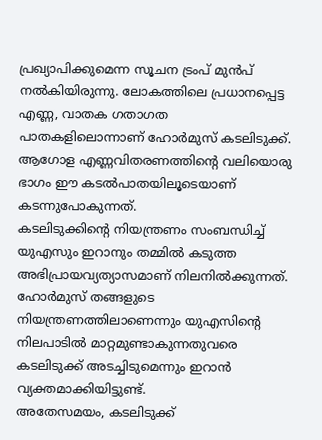പ്രഖ്യാപിക്കുമെന്ന സൂചന ട്രംപ് മുൻപ് നൽകിയിരുന്നു. ലോകത്തിലെ പ്രധാനപ്പെട്ട എണ്ണ, വാതക ഗതാഗത പാതകളിലൊന്നാണ് ഹോർമുസ് കടലിടുക്ക്. ആഗോള എണ്ണവിതരണത്തിന്റെ വലിയൊരു ഭാഗം ഈ കടൽപാതയിലൂടെയാണ് കടന്നുപോകുന്നത്.
കടലിടുക്കിന്റെ നിയന്ത്രണം സംബന്ധിച്ച് യുഎസും ഇറാനും തമ്മിൽ കടുത്ത അഭിപ്രായവ്യത്യാസമാണ് നിലനിൽക്കുന്നത്. ഹോർമുസ് തങ്ങളുടെ നിയന്ത്രണത്തിലാണെന്നും യുഎസിന്റെ നിലപാടിൽ മാറ്റമുണ്ടാകുന്നതുവരെ കടലിടുക്ക് അടച്ചിടുമെന്നും ഇറാൻ വ്യക്തമാക്കിയിട്ടുണ്ട്.
അതേസമയം, കടലിടുക്ക്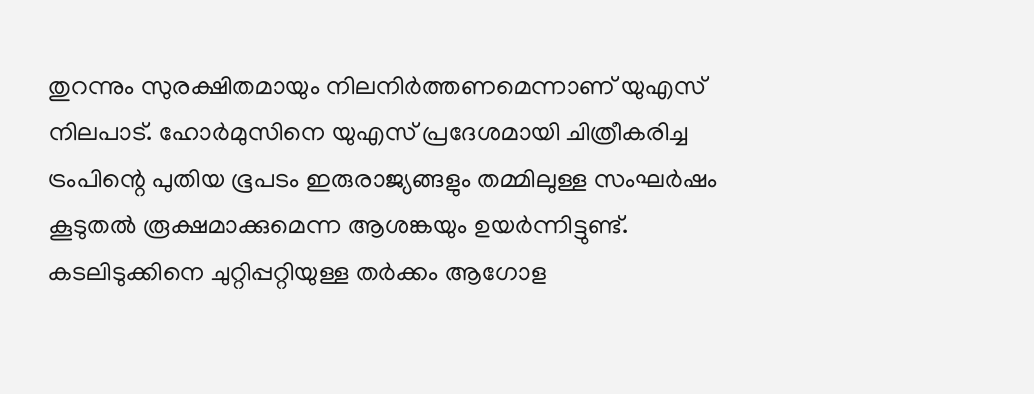തുറന്നും സുരക്ഷിതമായും നിലനിർത്തണമെന്നാണ് യുഎസ് നിലപാട്. ഹോർമുസിനെ യുഎസ് പ്രദേശമായി ചിത്രീകരിച്ച ട്രംപിന്റെ പുതിയ ഭൂപടം ഇരുരാജ്യങ്ങളും തമ്മിലുള്ള സംഘർഷം കൂടുതൽ രൂക്ഷമാക്കുമെന്ന ആശങ്കയും ഉയർന്നിട്ടുണ്ട്. കടലിടുക്കിനെ ചുറ്റിപ്പറ്റിയുള്ള തർക്കം ആഗോള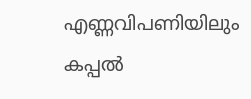എണ്ണവിപണിയിലും കപ്പൽ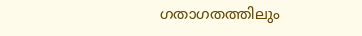ഗതാഗതത്തിലും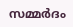സമ്മർദം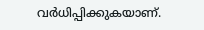വർധിപ്പിക്കുകയാണ്.